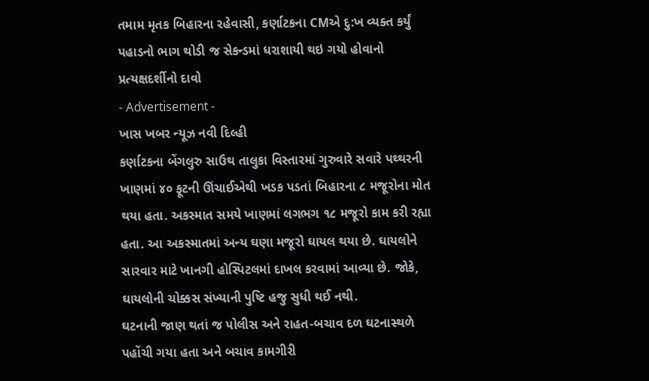તમામ મૃતક બિહારના રહેવાસી, કર્ણાટકના CMએ દુ:ખ વ્યક્ત કર્યું
પહાડનો ભાગ થોડી જ સેકન્ડમાં ધરાશાયી થઇ ગયો હોવાનો પ્રત્યક્ષદર્શીનો દાવો
- Advertisement -
ખાસ ખબર ન્યૂઝ નવી દિલ્હી
કર્ણાટકના બેંગલુરુ સાઉથ તાલુકા વિસ્તારમાં ગુરુવારે સવારે પથ્થરની ખાણમાં ૪૦ ફૂટની ઊંચાઈએથી ખડક પડતાં બિહારના ૮ મજૂરોના મોત થયા હતા. અકસ્માત સમયે ખાણમાં લગભગ ૧૮ મજૂરો કામ કરી રહ્યા હતા. આ અકસ્માતમાં અન્ય ઘણા મજૂરો ઘાયલ થયા છે. ઘાયલોને સારવાર માટે ખાનગી હોસ્પિટલમાં દાખલ કરવામાં આવ્યા છે. જોકે, ઘાયલોની ચોક્કસ સંખ્યાની પુષ્ટિ હજુ સુધી થઈ નથી.
ઘટનાની જાણ થતાં જ પોલીસ અને રાહત-બચાવ દળ ઘટનાસ્થળે પહોંચી ગયા હતા અને બચાવ કામગીરી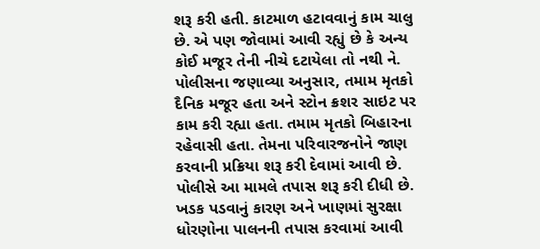શરૂ કરી હતી. કાટમાળ હટાવવાનું કામ ચાલુ છે. એ પણ જોવામાં આવી રહ્યું છે કે અન્ય કોઈ મજૂર તેની નીચે દટાયેલા તો નથી ને. પોલીસના જણાવ્યા અનુસાર, તમામ મૃતકો દૈનિક મજૂર હતા અને સ્ટોન ક્રશર સાઇટ પર કામ કરી રહ્યા હતા. તમામ મૃતકો બિહારના રહેવાસી હતા. તેમના પરિવારજનોને જાણ કરવાની પ્રક્રિયા શરૂ કરી દેવામાં આવી છે. પોલીસે આ મામલે તપાસ શરૂ કરી દીધી છે. ખડક પડવાનું કારણ અને ખાણમાં સુરક્ષા ધોરણોના પાલનની તપાસ કરવામાં આવી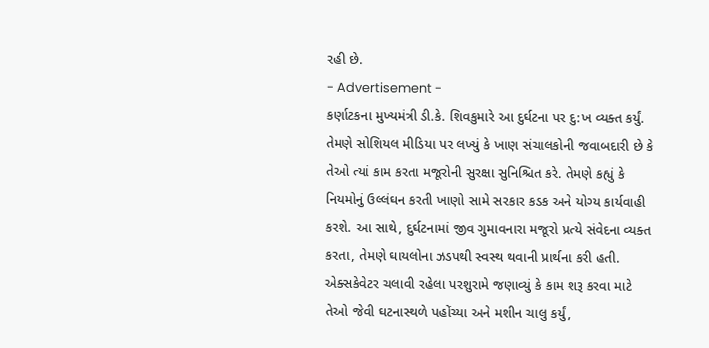રહી છે.
- Advertisement -
કર્ણાટકના મુખ્યમંત્રી ડી.કે. શિવકુમારે આ દુર્ઘટના પર દુ:ખ વ્યક્ત કર્યું. તેમણે સોશિયલ મીડિયા પર લખ્યું કે ખાણ સંચાલકોની જવાબદારી છે કે તેઓ ત્યાં કામ કરતા મજૂરોની સુરક્ષા સુનિશ્ચિત કરે. તેમણે કહ્યું કે નિયમોનું ઉલ્લંઘન કરતી ખાણો સામે સરકાર કડક અને યોગ્ય કાર્યવાહી કરશે. આ સાથે, દુર્ઘટનામાં જીવ ગુમાવનારા મજૂરો પ્રત્યે સંવેદના વ્યક્ત કરતા, તેમણે ઘાયલોના ઝડપથી સ્વસ્થ થવાની પ્રાર્થના કરી હતી.
એક્સકેવેટર ચલાવી રહેલા પરશુરામે જણાવ્યું કે કામ શરૂ કરવા માટે તેઓ જેવી ઘટનાસ્થળે પહોંચ્યા અને મશીન ચાલુ કર્યું,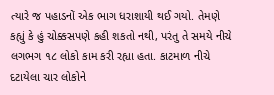ત્યારે જ પહાડનોં એક ભાગ ધરાશાયી થઈ ગયો. તેમણે કહ્યું કે હું ચોક્કસપણે કહી શકતો નથી, પરંતુ તે સમયે નીચે લગભગ ૧૮ લોકો કામ કરી રહ્યા હતા. કાટમાળ નીચે દટાયેલા ચાર લોકોને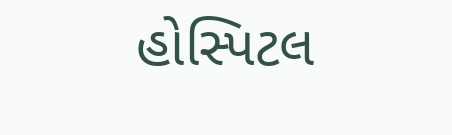હોસ્પિટલ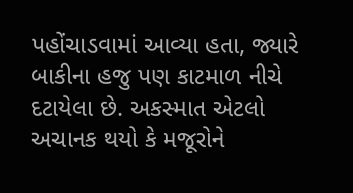પહોંચાડવામાં આવ્યા હતા, જ્યારે બાકીના હજુ પણ કાટમાળ નીચે દટાયેલા છે. અકસ્માત એટલો અચાનક થયો કે મજૂરોને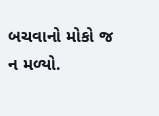બચવાનો મોકો જ ન મળ્યો.